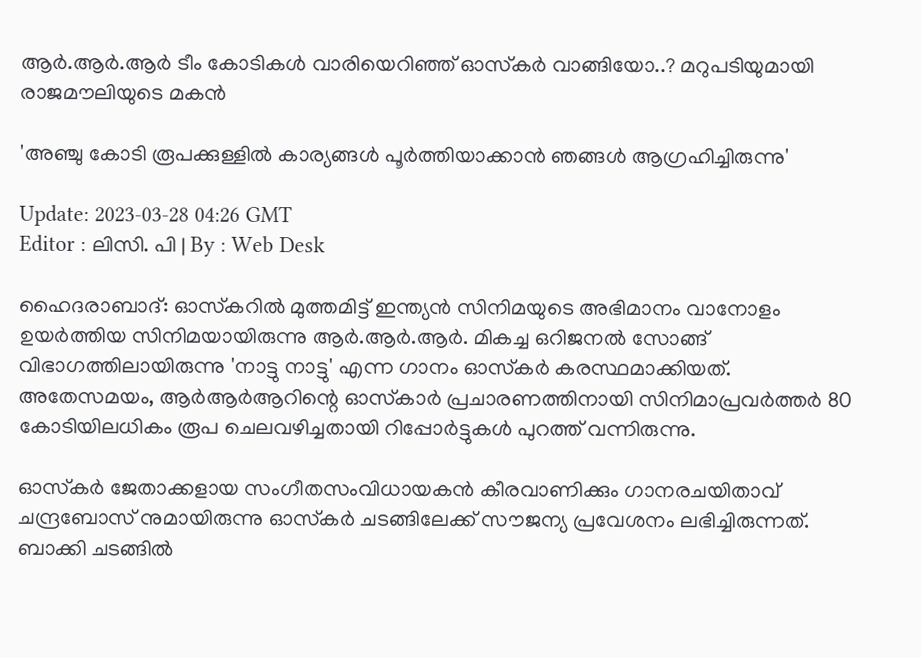ആർ.ആർ.ആർ ടീം കോടികൾ വാരിയെറിഞ്ഞ് ഓസ്‌കർ വാങ്ങിയോ..? മറുപടിയുമായി രാജമൗലിയുടെ മകൻ

'അഞ്ചു കോടി രൂപക്കുള്ളിൽ കാര്യങ്ങൾ പൂർത്തിയാക്കാൻ ഞങ്ങൾ ആഗ്രഹിച്ചിരുന്നു'

Update: 2023-03-28 04:26 GMT
Editor : ലിസി. പി | By : Web Desk

ഹൈദരാബാദ്: ഓസ്‌കറിൽ മുത്തമിട്ട് ഇന്ത്യൻ സിനിമയുടെ അഭിമാനം വാനോളം ഉയർത്തിയ സിനിമയായിരുന്നു ആർ.ആർ.ആർ. മികച്ച ഒറിജനൽ സോങ്ങ് വിഭാഗത്തിലായിരുന്നു 'നാട്ടു നാട്ടു' എന്ന ഗാനം ഓസ്‌കർ കരസ്ഥമാക്കിയത്. അതേസമയം, ആർആർആറിന്റെ ഓസ്‌കാർ പ്രചാരണത്തിനായി സിനിമാപ്രവർത്തർ 80 കോടിയിലധികം രൂപ ചെലവഴിച്ചതായി റിപ്പോർട്ടുകൾ പുറത്ത് വന്നിരുന്നു.

ഓസ്‌കർ ജേതാക്കളായ സംഗീതസംവിധായകൻ കീരവാണിക്കും ഗാനരചയിതാവ് ചന്ദ്രബോസ് നുമായിരുന്നു ഓസ്‌കർ ചടങ്ങിലേക്ക് സൗജന്യ പ്രവേശനം ലഭിച്ചിരുന്നത്. ബാക്കി ചടങ്ങിൽ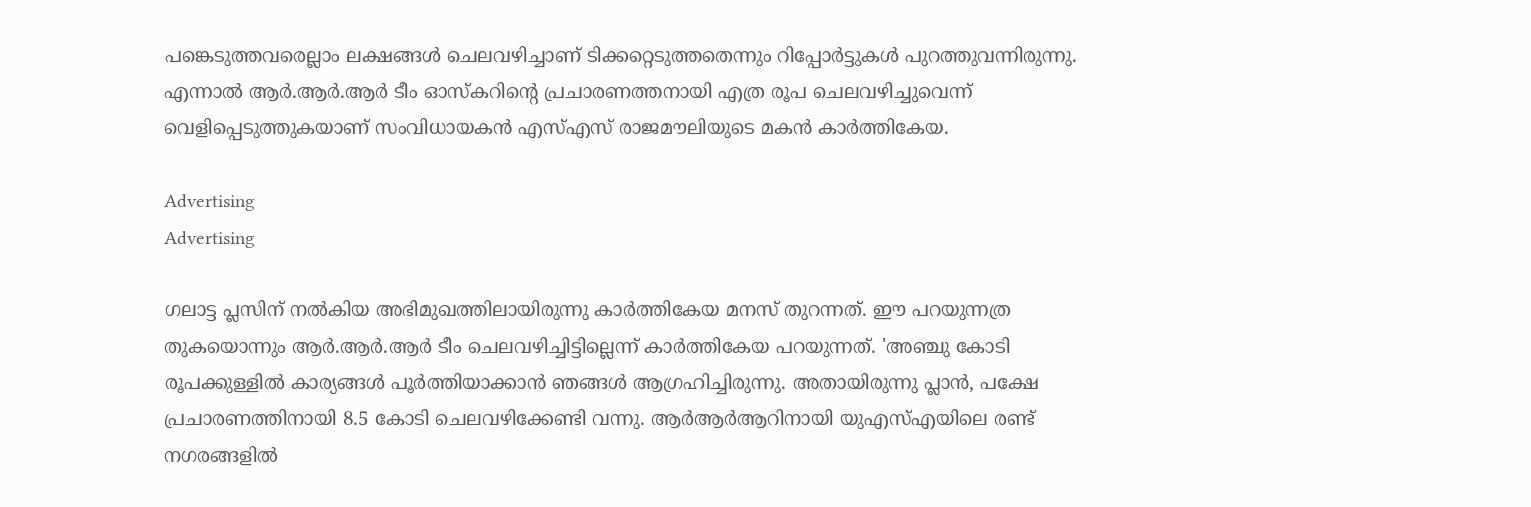പങ്കെടുത്തവരെല്ലാം ലക്ഷങ്ങൾ ചെലവഴിച്ചാണ് ടിക്കറ്റെടുത്തതെന്നും റിപ്പോർട്ടുകൾ പുറത്തുവന്നിരുന്നു. എന്നാൽ ആർ.ആർ.ആർ ടീം ഓസ്‌കറിന്റെ പ്രചാരണത്തനായി എത്ര രൂപ ചെലവഴിച്ചുവെന്ന് വെളിപ്പെടുത്തുകയാണ് സംവിധായകൻ എസ്എസ് രാജമൗലിയുടെ മകൻ കാർത്തികേയ.

Advertising
Advertising

ഗലാട്ട പ്ലസിന് നൽകിയ അഭിമുഖത്തിലായിരുന്നു കാർത്തികേയ മനസ് തുറന്നത്. ഈ പറയുന്നത്ര തുകയൊന്നും ആർ.ആർ.ആർ ടീം ചെലവഴിച്ചിട്ടില്ലെന്ന് കാർത്തികേയ പറയുന്നത്. 'അഞ്ചു കോടി രൂപക്കുള്ളിൽ കാര്യങ്ങൾ പൂർത്തിയാക്കാൻ ഞങ്ങൾ ആഗ്രഹിച്ചിരുന്നു. അതായിരുന്നു പ്ലാൻ, പക്ഷേ പ്രചാരണത്തിനായി 8.5 കോടി ചെലവഴിക്കേണ്ടി വന്നു. ആർആർആറിനായി യുഎസ്എയിലെ രണ്ട് നഗരങ്ങളിൽ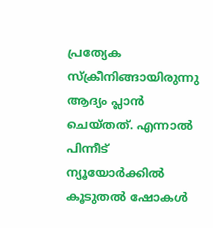പ്രത്യേക സ്‌ക്രീനിങ്ങായിരുന്നു ആദ്യം പ്ലാൻ ചെയ്തത്. എന്നാൽ പിന്നീട് ന്യൂയോർക്കിൽ കൂടുതൽ ഷോകൾ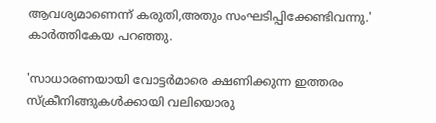ആവശ്യമാണെന്ന് കരുതി,അതും സംഘടിപ്പിക്കേണ്ടിവന്നു.' കാർത്തികേയ പറഞ്ഞു.

'സാധാരണയായി വോട്ടർമാരെ ക്ഷണിക്കുന്ന ഇത്തരം സ്‌ക്രീനിങ്ങുകൾക്കായി വലിയൊരു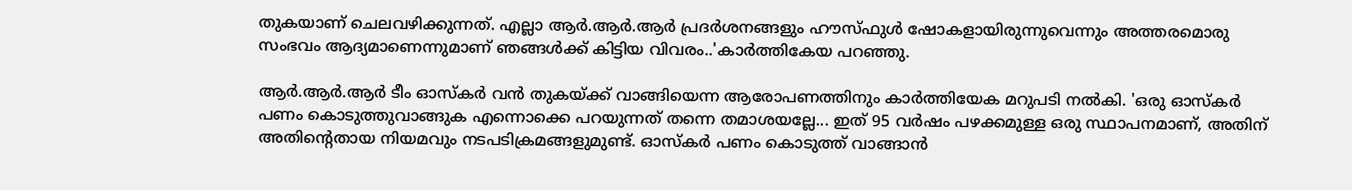തുകയാണ് ചെലവഴിക്കുന്നത്. എല്ലാ ആർ.ആർ.ആർ പ്രദർശനങ്ങളും ഹൗസ്ഫുൾ ഷോകളായിരുന്നുവെന്നും അത്തരമൊരു സംഭവം ആദ്യമാണെന്നുമാണ് ഞങ്ങൾക്ക് കിട്ടിയ വിവരം..'കാർത്തികേയ പറഞ്ഞു.

ആർ.ആർ.ആർ ടീം ഓസ്‌കർ വൻ തുകയ്ക്ക് വാങ്ങിയെന്ന ആരോപണത്തിനും കാർത്തിയേക മറുപടി നൽകി. 'ഒരു ഓസ്‌കർ പണം കൊടുത്തുവാങ്ങുക എന്നൊക്കെ പറയുന്നത് തന്നെ തമാശയല്ലേ... ഇത് 95 വർഷം പഴക്കമുള്ള ഒരു സ്ഥാപനമാണ്, അതിന് അതിന്റെതായ നിയമവും നടപടിക്രമങ്ങളുമുണ്ട്. ഓസ്‌കർ പണം കൊടുത്ത് വാങ്ങാൻ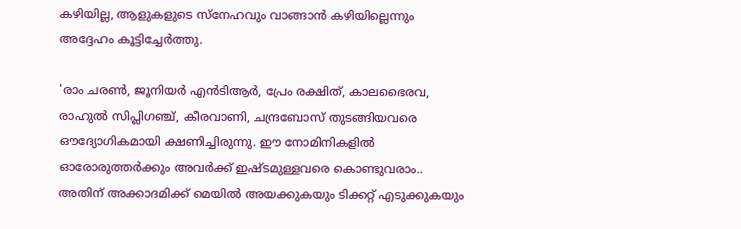കഴിയില്ല, ആളുകളുടെ സ്‌നേഹവും വാങ്ങാൻ കഴിയില്ലെന്നും അദ്ദേഹം കൂട്ടിച്ചേർത്തു.

'രാം ചരൺ, ജൂനിയർ എൻടിആർ, പ്രേം രക്ഷിത്, കാലഭൈരവ, രാഹുൽ സിപ്ലിഗഞ്ച്, കീരവാണി, ചന്ദ്രബോസ് തുടങ്ങിയവരെ ഔദ്യോഗികമായി ക്ഷണിച്ചിരുന്നു. ഈ നോമിനികളിൽ ഓരോരുത്തർക്കും അവർക്ക് ഇഷ്ടമുള്ളവരെ കൊണ്ടുവരാം.. അതിന് അക്കാദമിക്ക് മെയിൽ അയക്കുകയും ടിക്കറ്റ് എടുക്കുകയും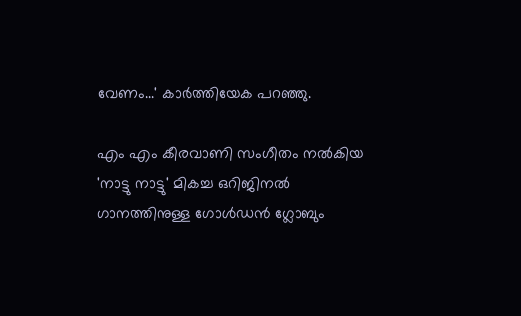വേണം...' കാർത്തിയേക പറഞ്ഞു.

എം എം കീരവാണി സംഗീതം നൽകിയ 'നാട്ടു നാട്ടു' മികച്ച ഒറിജിനൽ ഗാനത്തിനുള്ള ഗോൾഡൻ ഗ്ലോബും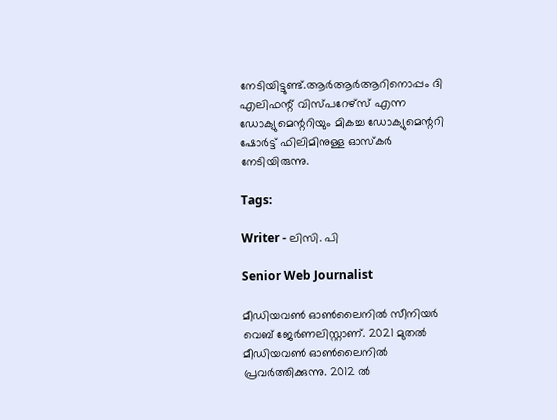നേടിയിട്ടുണ്ട്.ആർആർആറിനൊപ്പം ദി എലിഫന്റ് വിസ്പറേഴ്സ് എന്ന ഡോക്യുമെന്ററിയും മികച്ച ഡോക്യുമെന്ററി ഷോർട്ട് ഫിലിമിനുള്ള ഓസ്‌കർ നേടിയിരുന്നു.

Tags:

Writer - ലിസി. പി

Senior Web Journalist

മീഡിയവൺ ഓൺലൈനിൽ സീനിയർ വെബ് ജേർണലിസ്റ്റാണ്. 2021 മുതൽ മീഡിയവൺ ഓൺലൈനിൽ പ്രവർത്തിക്കുന്നു. 2012 ല്‍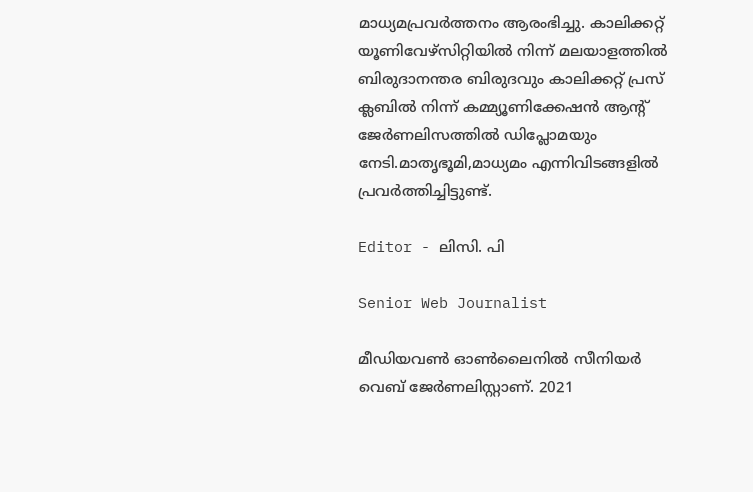മാധ്യമപ്രവര്‍ത്തനം ആരംഭിച്ചു. കാലിക്കറ്റ് യൂണിവേഴ്‌സിറ്റിയിൽ നിന്ന് മലയാളത്തിൽ ബിരുദാനന്തര ബിരുദവും കാലിക്കറ്റ് പ്രസ് ക്ലബിൽ നിന്ന് കമ്മ്യൂണിക്കേഷൻ ആന്റ് ജേർണലിസത്തിൽ ഡിപ്ലോമയും നേടി.മാതൃഭൂമി,മാധ്യമം എന്നിവിടങ്ങളിൽ പ്രവർത്തിച്ചിട്ടുണ്ട്.

Editor - ലിസി. പി

Senior Web Journalist

മീഡിയവൺ ഓൺലൈനിൽ സീനിയർ വെബ് ജേർണലിസ്റ്റാണ്. 2021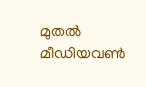മുതൽ മീഡിയവൺ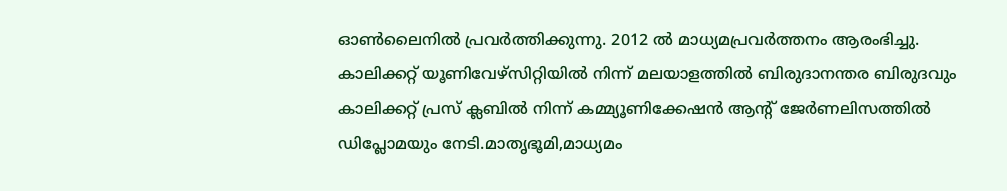ഓൺലൈനിൽ പ്രവർത്തിക്കുന്നു. 2012 ല്‍ മാധ്യമപ്രവര്‍ത്തനം ആരംഭിച്ചു. കാലിക്കറ്റ് യൂണിവേഴ്‌സിറ്റിയിൽ നിന്ന് മലയാളത്തിൽ ബിരുദാനന്തര ബിരുദവും കാലിക്കറ്റ് പ്രസ് ക്ലബിൽ നിന്ന് കമ്മ്യൂണിക്കേഷൻ ആന്റ് ജേർണലിസത്തിൽ ഡിപ്ലോമയും നേടി.മാതൃഭൂമി,മാധ്യമം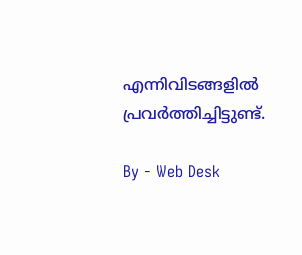എന്നിവിടങ്ങളിൽ പ്രവർത്തിച്ചിട്ടുണ്ട്.

By - Web Desk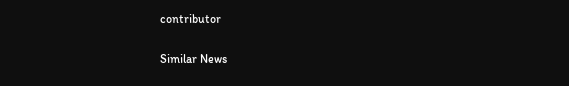contributor

Similar News